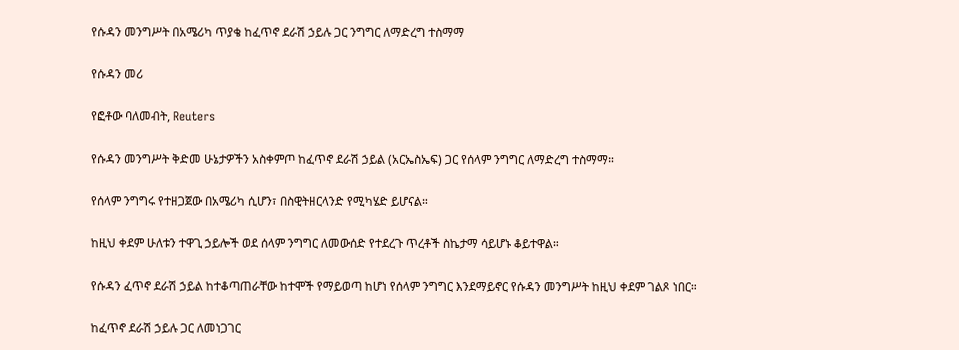የሱዳን መንግሥት በአሜሪካ ጥያቄ ከፈጥኖ ደራሽ ኃይሉ ጋር ንግግር ለማድረግ ተስማማ

የሱዳን መሪ

የፎቶው ባለመብት, Reuters

የሱዳን መንግሥት ቅድመ ሁኔታዎችን አስቀምጦ ከፈጥኖ ደራሽ ኃይል (አርኤስኤፍ) ጋር የሰላም ንግግር ለማድረግ ተስማማ።

የሰላም ንግግሩ የተዘጋጀው በአሜሪካ ሲሆን፣ በስዊትዘርላንድ የሚካሄድ ይሆናል።

ከዚህ ቀደም ሁለቱን ተዋጊ ኃይሎች ወደ ሰላም ንግግር ለመውሰድ የተደረጉ ጥረቶች ስኬታማ ሳይሆኑ ቆይተዋል።

የሱዳን ፈጥኖ ደራሽ ኃይል ከተቆጣጠራቸው ከተሞች የማይወጣ ከሆነ የሰላም ንግግር እንደማይኖር የሱዳን መንግሥት ከዚህ ቀደም ገልጾ ነበር።

ከፈጥኖ ደራሽ ኃይሉ ጋር ለመነጋገር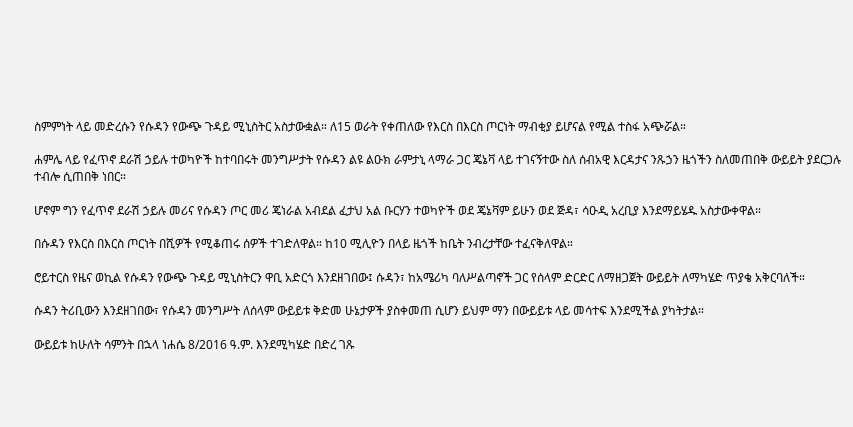ስምምነት ላይ መድረሱን የሱዳን የውጭ ጉዳይ ሚኒስትር አስታውቋል። ለ15 ወራት የቀጠለው የእርስ በእርስ ጦርነት ማብቂያ ይሆናል የሚል ተስፋ አጭሯል።

ሐምሌ ላይ የፈጥኖ ደራሽ ኃይሉ ተወካዮች ከተባበሩት መንግሥታት የሱዳን ልዩ ልዑክ ራምታኒ ላማራ ጋር ጄኔቫ ላይ ተገናኝተው ስለ ሰብአዊ እርዳታና ንጹኃን ዜጎችን ስለመጠበቅ ውይይት ያደርጋሉ ተብሎ ሲጠበቅ ነበር።

ሆኖም ግን የፈጥኖ ደራሽ ኃይሉ መሪና የሱዳን ጦር መሪ ጄነራል አብደል ፈታህ አል ቡርሃን ተወካዮች ወደ ጄኔቫም ይሁን ወደ ጅዳ፣ ሳዑዲ አረቢያ እንደማይሄዱ አስታውቀዋል።

በሱዳን የእርስ በእርስ ጦርነት በሺዎች የሚቆጠሩ ሰዎች ተገድለዋል። ከ10 ሚሊዮን በላይ ዜጎች ከቤት ንብረታቸው ተፈናቅለዋል።

ሮይተርስ የዜና ወኪል የሱዳን የውጭ ጉዳይ ሚኒስትርን ዋቢ አድርጎ እንደዘገበው፤ ሱዳን፣ ከአሜሪካ ባለሥልጣኖች ጋር የሰላም ድርድር ለማዘጋጀት ውይይት ለማካሄድ ጥያቄ አቅርባለች።

ሱዳን ትሪቢውን እንደዘገበው፣ የሱዳን መንግሥት ለሰላም ውይይቱ ቅድመ ሁኔታዎች ያስቀመጠ ሲሆን ይህም ማን በውይይቱ ላይ መሳተፍ እንደሚችል ያካትታል።

ውይይቱ ከሁለት ሳምንት በኋላ ነሐሴ 8/2016 ዓ.ም. እንደሚካሄድ በድረ ገጹ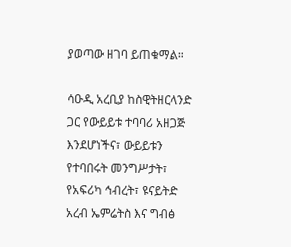ያወጣው ዘገባ ይጠቁማል።

ሳዑዲ አረቢያ ከስዊትዘርላንድ ጋር የውይይቱ ተባባሪ አዘጋጅ እንደሆነችና፣ ውይይቱን የተባበሩት መንግሥታት፣ የአፍሪካ ኅብረት፣ ዩናይትድ አረብ ኤምሬትስ እና ግብፅ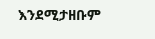እንደሚታዘቡም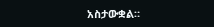አስታውቋል።